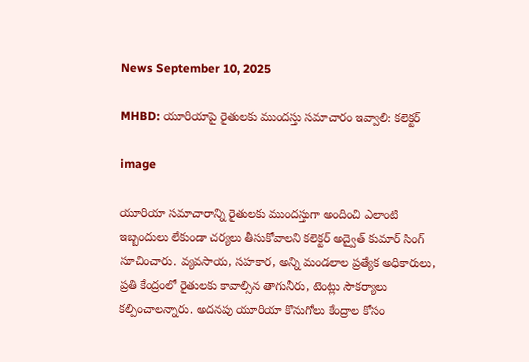News September 10, 2025

MHBD: యూరియాపై రైతులకు ముందస్తు సమాచారం ఇవ్వాలి: కలెక్టర్

image

యూరియా సమాచారాన్ని రైతులకు ముందస్తుగా అందించి ఎలాంటి ఇబ్బందులు లేకుండా చర్యలు తీసుకోవాలని కలెక్టర్ అద్వైత్ కుమార్ సింగ్ సూచించారు. వ్యవసాయ, సహకార, అన్ని మండలాల ప్రత్యేక అధికారులు, ప్రతి కేంద్రంలో రైతులకు కావాల్సిన తాగునీరు, టెంట్లు సౌకర్యాలు కల్పించాలన్నారు. అదనపు యూరియా కొనుగోలు కేంద్రాల కోసం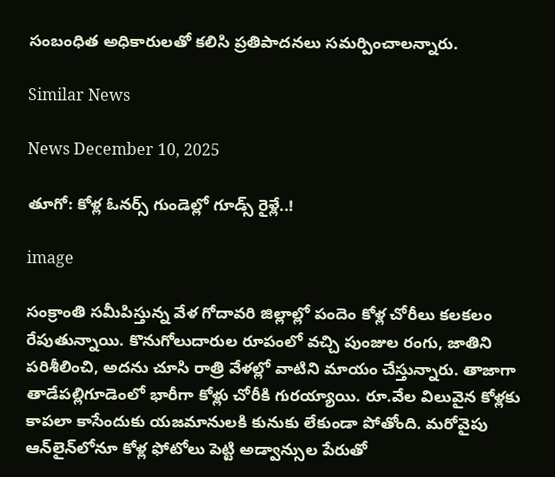సంబంధిత అధికారులతో కలిసి ప్రతిపాదనలు సమర్పించాలన్నారు.

Similar News

News December 10, 2025

తూగో: కోళ్ల ఓనర్స్ గుండెల్లో గూడ్స్ రైళ్లే..!

image

సంక్రాంతి సమీపిస్తున్న వేళ గోదావరి జిల్లాల్లో పందెం కోళ్ల చోరీలు కలకలం రేపుతున్నాయి. కొనుగోలుదారుల రూపంలో వచ్చి పుంజుల రంగు, జాతిని పరిశీలించి, అదను చూసి రాత్రి వేళల్లో వాటిని మాయం చేస్తున్నారు. తాజాగా తాడేపల్లిగూడెంలో భారీగా కోళ్లు చోరీకి గురయ్యాయి. రూ.వేల విలువైన కోళ్లకు కాపలా కాసేందుకు యజమానులకి కునుకు లేకుండా పోతోంది. మరోవైపు ఆన్‌లైన్‌లోనూ కోళ్ల ఫోటోలు పెట్టి అడ్వాన్సుల పేరుతో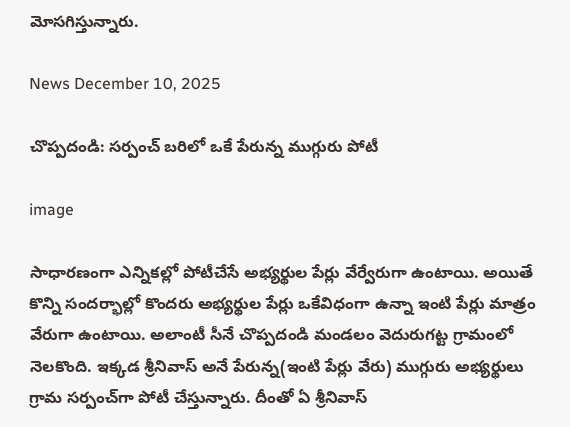మోసగిస్తున్నారు.

News December 10, 2025

చొప్పదండి: సర్పంచ్ బరిలో ఒకే పేరున్న ముగ్గురు పోటీ

image

సాధారణంగా ఎన్నికల్లో పోటీచేసే అభ్యర్థుల పేర్లు వేర్వేరుగా ఉంటాయి. అయితే కొన్ని సందర్భాల్లో కొందరు అభ్యర్థుల పేర్లు ఒకేవిధంగా ఉన్నా ఇంటి పేర్లు మాత్రం వేరుగా ఉంటాయి. అలాంటీ సీనే చొప్పదండి మండలం వెదురుగట్ట గ్రామంలో నెలకొంది. ఇక్కడ శ్రీనివాస్ అనే పేరున్న(ఇంటి పేర్లు వేరు) ముగ్గురు అభ్యర్థులు గ్రామ సర్పంచ్‌గా పోటీ చేస్తున్నారు. దీంతో ఏ శ్రీనివాస్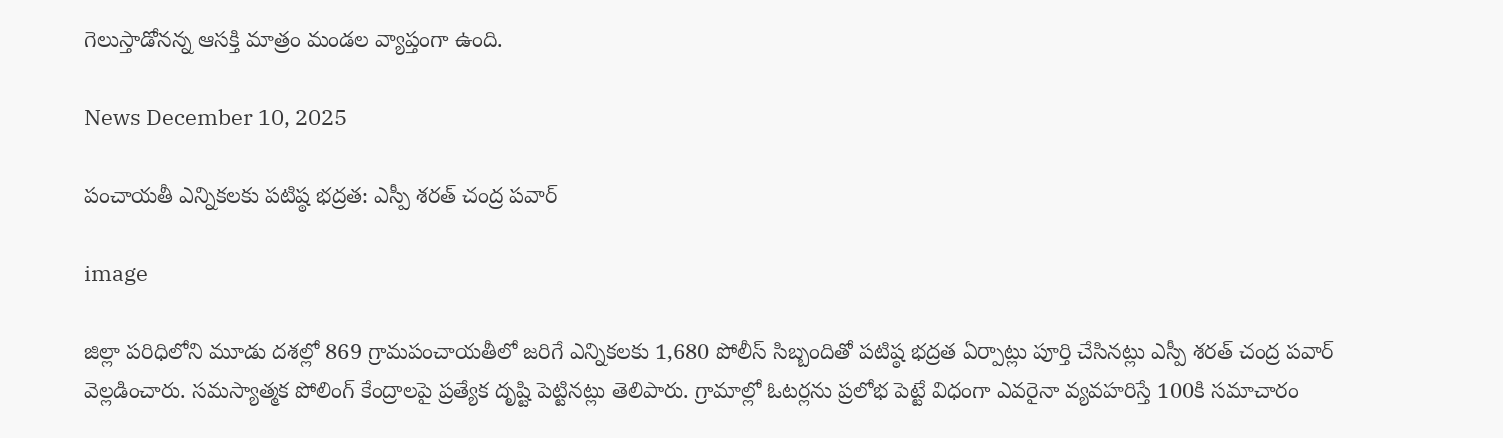గెలుస్తాడోనన్న ఆసక్తి మాత్రం మండల వ్యాప్తంగా ఉంది.

News December 10, 2025

పంచాయతీ ఎన్నికలకు పటిష్ఠ భద్రత: ఎస్పీ శరత్ చంద్ర పవార్

image

జిల్లా పరిధిలోని మూడు దశల్లో 869 గ్రామపంచాయతీలో జరిగే ఎన్నికలకు 1,680 పోలీస్ సిబ్బందితో పటిష్ఠ భద్రత ఏర్పాట్లు పూర్తి చేసినట్లు ఎస్పీ శరత్ చంద్ర పవార్ వెల్లడించారు. సమస్యాత్మక పోలింగ్ కేంద్రాలపై ప్రత్యేక దృష్టి పెట్టినట్లు తెలిపారు. గ్రామాల్లో ఓటర్లను ప్రలోభ పెట్టే విధంగా ఎవరైనా వ్యవహరిస్తే 100కి సమాచారం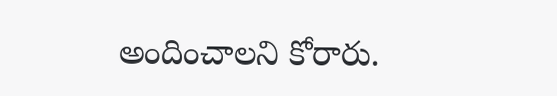అందించాలని కోరారు.